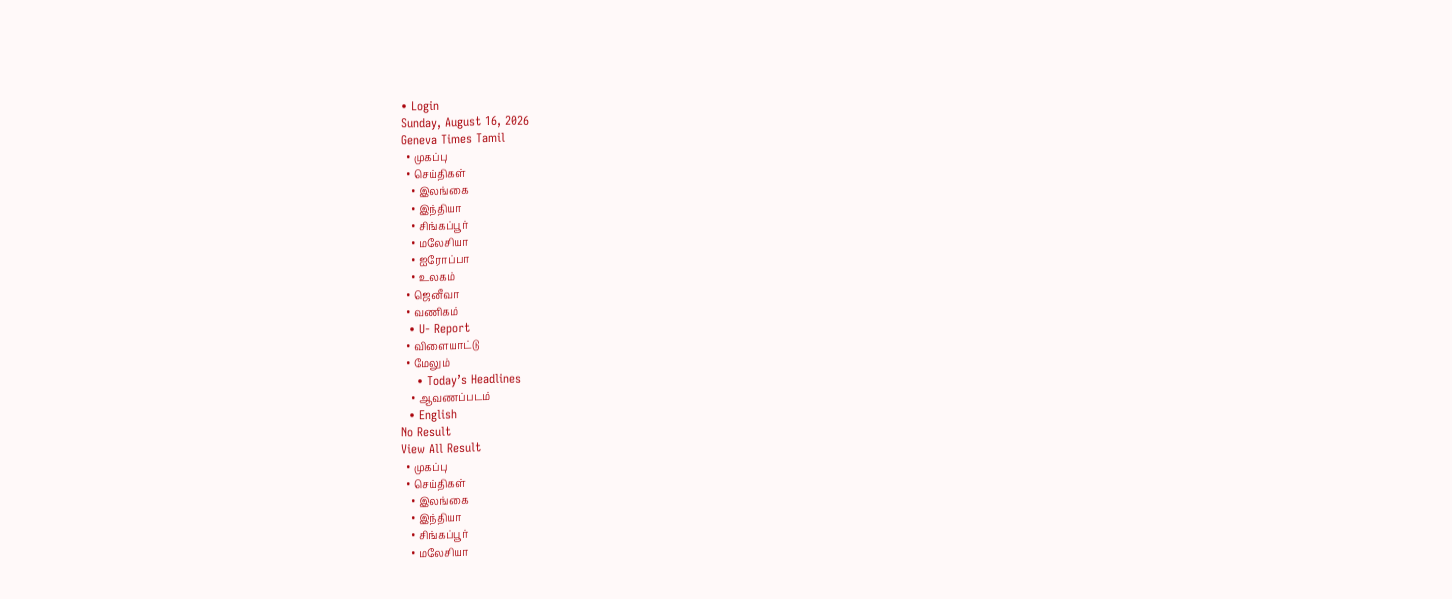• Login
Sunday, August 16, 2026
Geneva Times Tamil
  • முகப்பு
  • செய்திகள்
    • இலங்கை
    • இந்தியா
    • சிங்கப்பூர்
    • மலேசியா
    • ஐரோப்பா
    • உலகம்
  • ஜெனீவா
  • வணிகம்
  • U- Report
  • விளையாட்டு
  • மேலும்
    • Today’s Headlines
    • ஆவணப்படம்
  • English
No Result
View All Result
  • முகப்பு
  • செய்திகள்
    • இலங்கை
    • இந்தியா
    • சிங்கப்பூர்
    • மலேசியா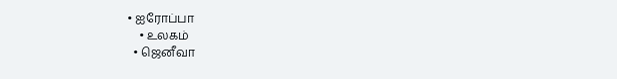• ஐரோப்பா
    • உலகம்
  • ஜெனீவா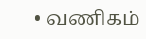• வணிகம்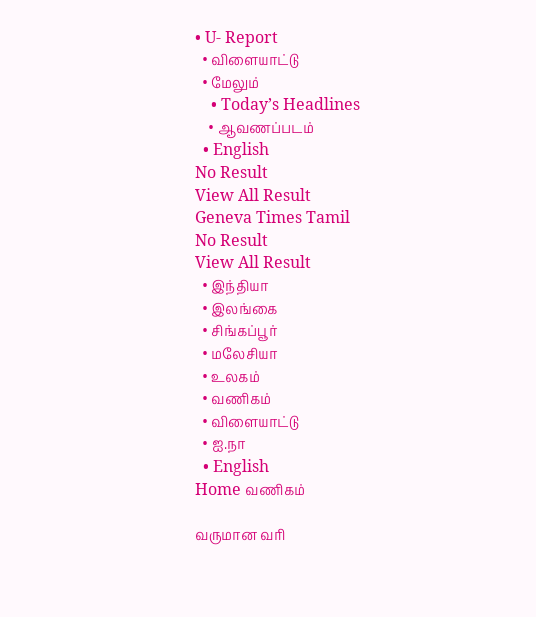• U- Report
  • விளையாட்டு
  • மேலும்
    • Today’s Headlines
    • ஆவணப்படம்
  • English
No Result
View All Result
Geneva Times Tamil
No Result
View All Result
  • இந்தியா
  • இலங்கை
  • சிங்கப்பூர்
  • மலேசியா
  • உலகம்
  • வணிகம்
  • விளையாட்டு
  • ஐ.நா
  • English
Home வணிகம்

வருமான வரி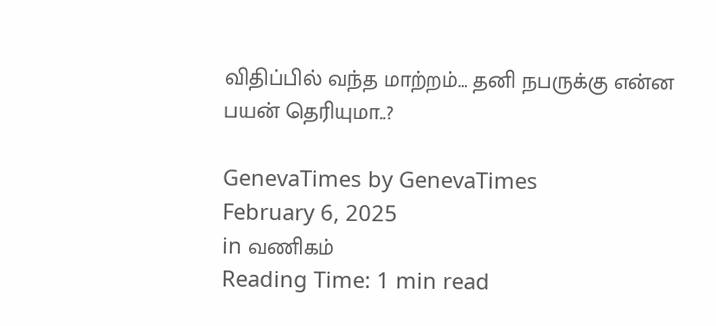விதிப்பில் வந்த மாற்றம்… தனி நபருக்கு என்ன பயன் தெரியுமா..?

GenevaTimes by GenevaTimes
February 6, 2025
in வணிகம்
Reading Time: 1 min read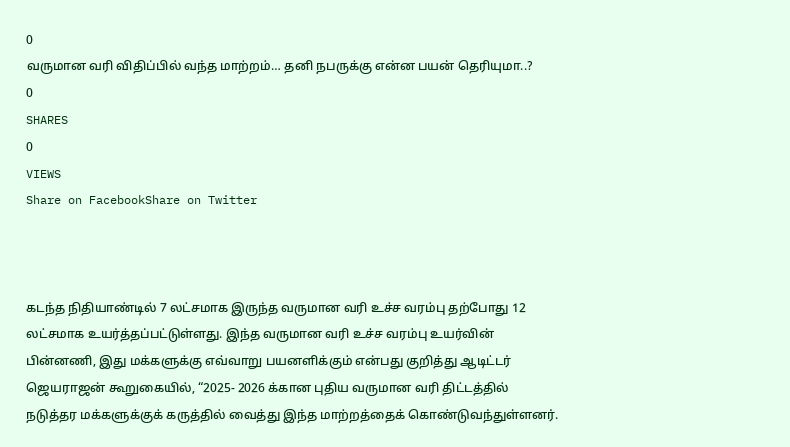0
வருமான வரி விதிப்பில் வந்த மாற்றம்… தனி நபருக்கு என்ன பயன் தெரியுமா..?
0
SHARES
0
VIEWS
Share on FacebookShare on Twitter



கடந்த நிதியாண்டில் 7 லட்சமாக இருந்த வருமான வரி உச்ச வரம்பு தற்போது 12 லட்சமாக உயர்த்தப்பட்டுள்ளது. இந்த வருமான வரி உச்ச வரம்பு உயர்வின் பின்னணி, இது மக்களுக்கு எவ்வாறு பயனளிக்கும் என்பது குறித்து ஆடிட்டர் ஜெயராஜன் கூறுகையில், “2025- 2026 க்கான புதிய வருமான வரி திட்டத்தில் நடுத்தர மக்களுக்குக் கருத்தில் வைத்து இந்த மாற்றத்தைக் கொண்டுவந்துள்ளனர்.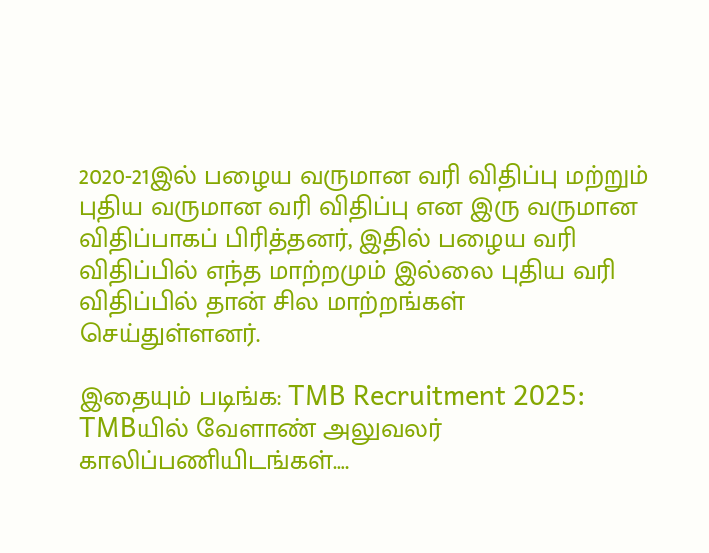2020-21இல் பழைய வருமான வரி விதிப்பு மற்றும் புதிய வருமான வரி விதிப்பு என இரு வருமான விதிப்பாகப் பிரித்தனர், இதில் பழைய வரி விதிப்பில் எந்த மாற்றமும் இல்லை புதிய வரி விதிப்பில் தான் சில மாற்றங்கள் செய்துள்ளனர்.

இதையும் படிங்க: TMB Recruitment 2025: TMBயில் வேளாண் அலுவலர் காலிப்பணியிடங்கள்….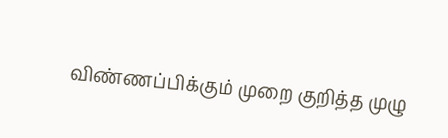விண்ணப்பிக்கும் முறை குறித்த முழு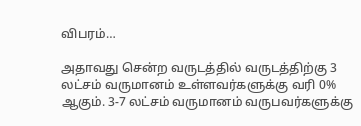விபரம்…

அதாவது சென்ற வருடத்தில் வருடத்திற்கு 3 லட்சம் வருமானம் உள்ளவர்களுக்கு வரி 0% ஆகும். 3-7 லட்சம் வருமானம் வருபவர்களுக்கு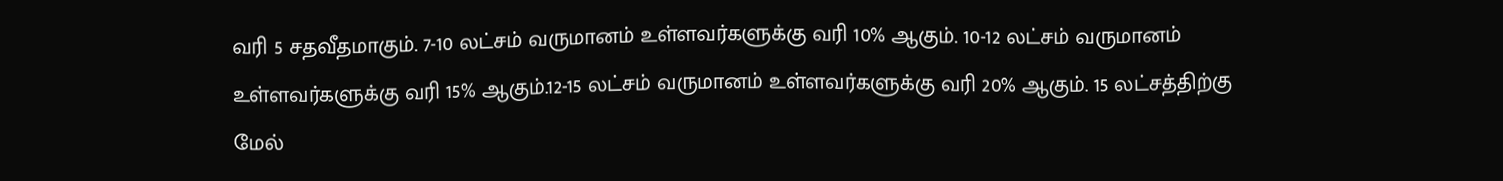வரி 5 சதவீதமாகும். 7-10 லட்சம் வருமானம் உள்ளவர்களுக்கு வரி 10% ஆகும். 10-12 லட்சம் வருமானம் உள்ளவர்களுக்கு வரி 15% ஆகும்.12-15 லட்சம் வருமானம் உள்ளவர்களுக்கு வரி 20% ஆகும். 15 லட்சத்திற்கு மேல்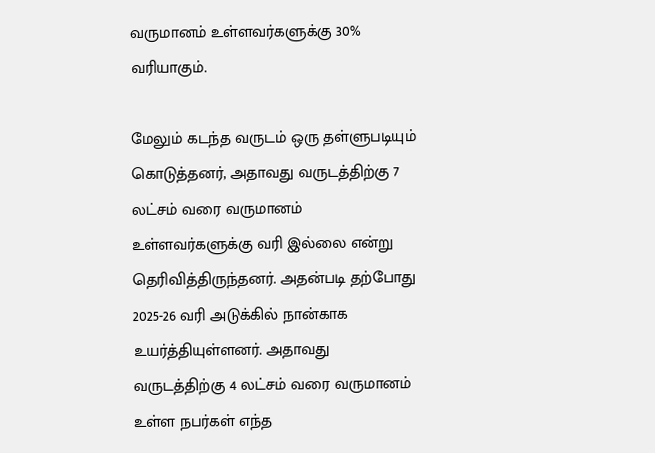வருமானம் உள்ளவர்களுக்கு 30% வரியாகும்.

மேலும் கடந்த வருடம் ஒரு தள்ளுபடியும் கொடுத்தனர், அதாவது வருடத்திற்கு 7 லட்சம் வரை வருமானம் உள்ளவர்களுக்கு வரி இல்லை என்று தெரிவித்திருந்தனர். அதன்படி தற்போது 2025-26 வரி அடுக்கில் நான்காக உயர்த்தியுள்ளனர். அதாவது வருடத்திற்கு 4 லட்சம் வரை வருமானம் உள்ள நபர்கள் எந்த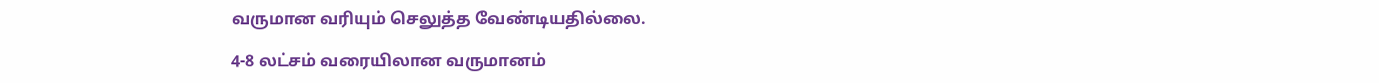வருமான வரியும் செலுத்த வேண்டியதில்லை.

4-8 லட்சம் வரையிலான வருமானம்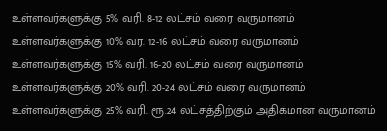உள்ளவர்களுக்கு 5% வரி. 8-12 லட்சம் வரை வருமானம் உள்ளவர்களுக்கு 10% வர. 12-16 லட்சம் வரை வருமானம் உள்ளவர்களுக்கு 15% வரி. 16-20 லட்சம் வரை வருமானம் உள்ளவர்களுக்கு 20% வரி. 20-24 லட்சம் வரை வருமானம் உள்ளவர்களுக்கு 25% வரி. ரூ.24 லட்சத்திற்கும் அதிகமான வருமானம்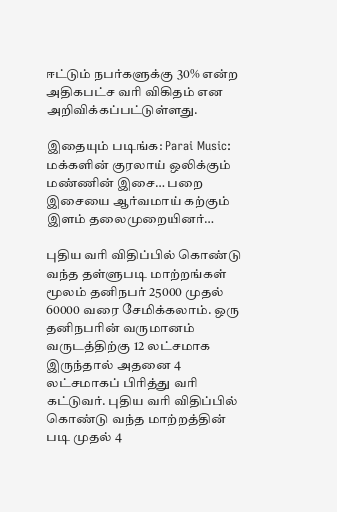ஈட்டும் நபர்களுக்கு 30% என்ற அதிகபட்ச வரி விகிதம் என அறிவிக்கப்பட்டுள்ளது.

இதையும் படிங்க: Parai Music: மக்களின் குரலாய் ஒலிக்கும் மண்ணின் இசை… பறை இசையை ஆர்வமாய் கற்கும் இளம் தலைமுறையினர்…

புதிய வரி விதிப்பில் கொண்டு வந்த தள்ளுபடி மாற்றங்கள் மூலம் தனிநபர் 25000 முதல் 60000 வரை சேமிக்கலாம். ஒரு தனிநபரின் வருமானம் வருடத்திற்கு 12 லட்சமாக இருந்தால் அதனை 4 லட்சமாகப் பிரித்து வரி கட்டுவர். புதிய வரி விதிப்பில் கொண்டு வந்த மாற்றத்தின் படி முதல் 4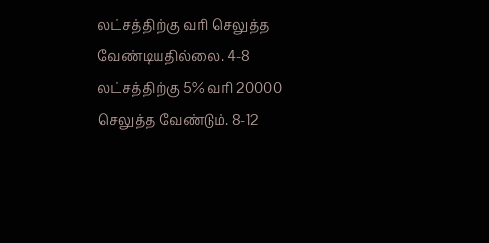லட்சத்திற்கு வரி செலுத்த வேண்டியதில்லை. 4-8 லட்சத்திற்கு 5% வரி 20000 செலுத்த வேண்டும். 8-12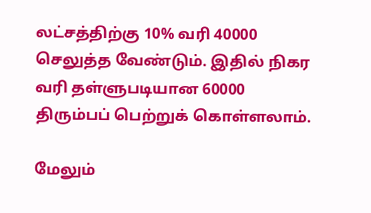லட்சத்திற்கு 10% வரி 40000 செலுத்த வேண்டும். இதில் நிகர வரி தள்ளுபடியான 60000 திரும்பப் பெற்றுக் கொள்ளலாம்.

மேலும்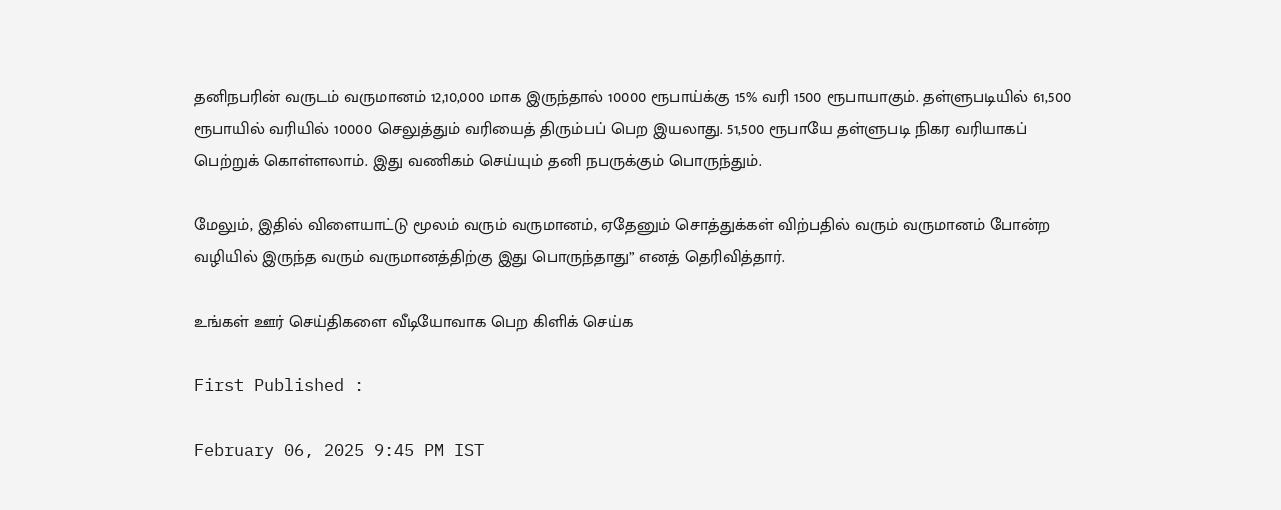தனிநபரின் வருடம் வருமானம் 12,10,000 மாக இருந்தால் 10000 ரூபாய்க்கு 15% வரி 1500 ரூபாயாகும். தள்ளுபடியில் 61,500 ரூபாயில் வரியில் 10000 செலுத்தும் வரியைத் திரும்பப் பெற இயலாது. 51,500 ரூபாயே தள்ளுபடி நிகர வரியாகப் பெற்றுக் கொள்ளலாம். இது வணிகம் செய்யும் தனி நபருக்கும் பொருந்தும்.

மேலும், இதில் விளையாட்டு மூலம் வரும் வருமானம், ஏதேனும் சொத்துக்கள் விற்பதில் வரும் வருமானம் போன்ற வழியில் இருந்த வரும் வருமானத்திற்கு இது பொருந்தாது” எனத் தெரிவித்தார்.

உங்கள் ஊர் செய்திகளை வீடியோவாக பெற கிளிக் செய்க

First Published :

February 06, 2025 9:45 PM IST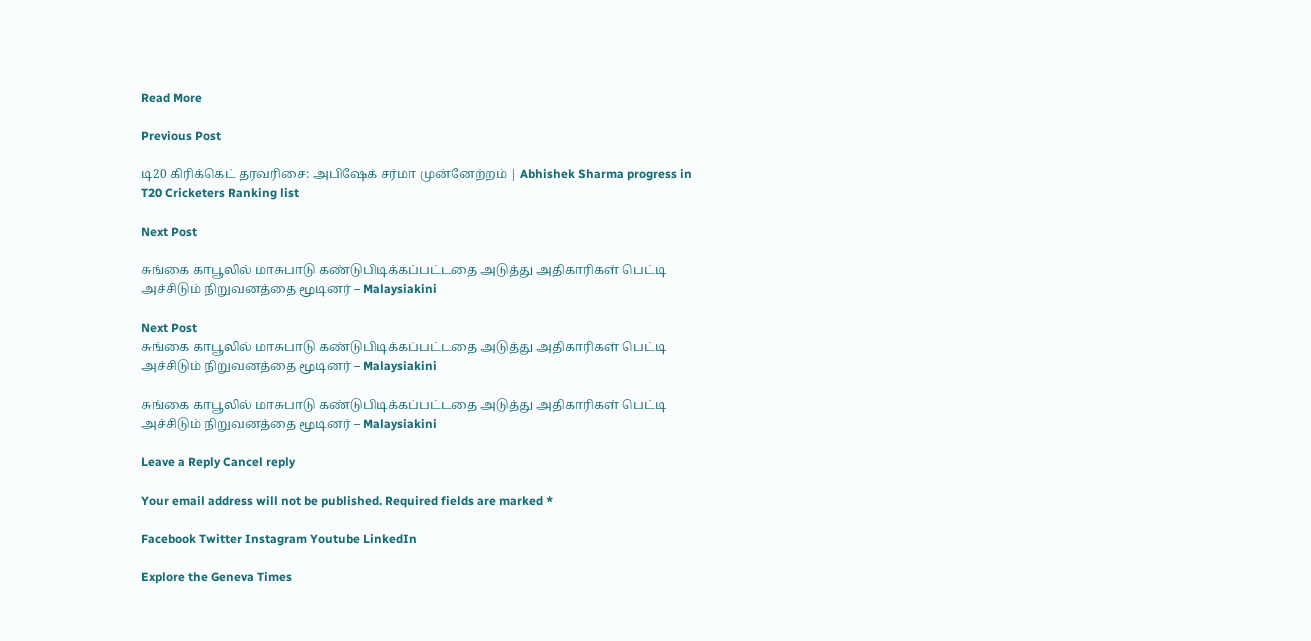Read More

Previous Post

டி20 கிரிக்கெட் தரவரிசை: அபிஷேக் சர்மா முன்னேற்றம் | Abhishek Sharma progress in T20 Cricketers Ranking list

Next Post

சுங்கை காபூலில் மாசுபாடு கண்டுபிடிக்கப்பட்டதை அடுத்து அதிகாரிகள் பெட்டி அச்சிடும் நிறுவனத்தை மூடினர் – Malaysiakini

Next Post
சுங்கை காபூலில் மாசுபாடு கண்டுபிடிக்கப்பட்டதை அடுத்து அதிகாரிகள் பெட்டி அச்சிடும் நிறுவனத்தை மூடினர் – Malaysiakini

சுங்கை காபூலில் மாசுபாடு கண்டுபிடிக்கப்பட்டதை அடுத்து அதிகாரிகள் பெட்டி அச்சிடும் நிறுவனத்தை மூடினர் – Malaysiakini

Leave a Reply Cancel reply

Your email address will not be published. Required fields are marked *

Facebook Twitter Instagram Youtube LinkedIn

Explore the Geneva Times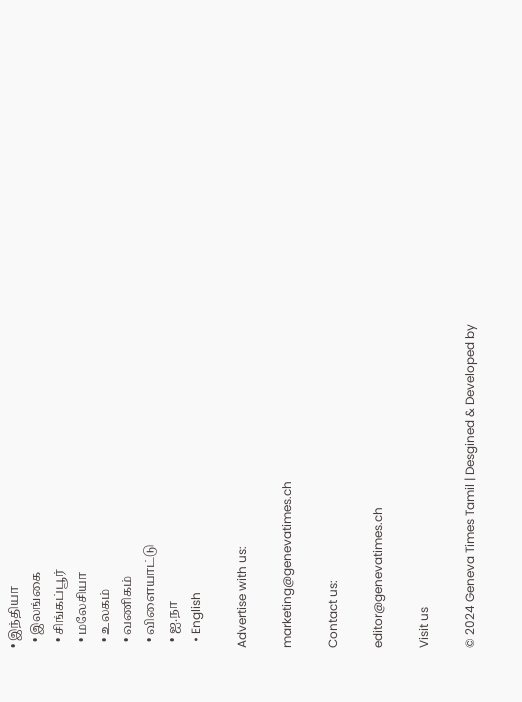• இந்தியா
  • இலங்கை
  • சிங்கப்பூர்
  • மலேசியா
  • உலகம்
  • வணிகம்
  • விளையாட்டு
  • ஐ.நா
  • English

Advertise with us:

marketing@genevatimes.ch

Contact us:

editor@genevatimes.ch

Visit us

© 2024 Geneva Times Tamil | Desgined & Developed by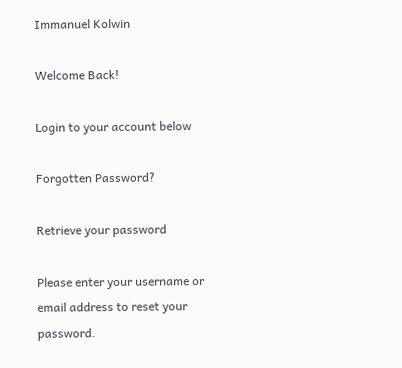Immanuel Kolwin

Welcome Back!

Login to your account below

Forgotten Password?

Retrieve your password

Please enter your username or email address to reset your password.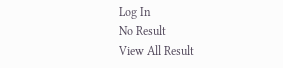Log In
No Result
View All Result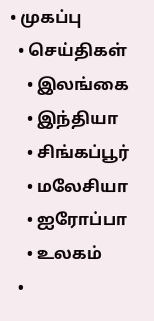• முகப்பு
  • செய்திகள்
    • இலங்கை
    • இந்தியா
    • சிங்கப்பூர்
    • மலேசியா
    • ஐரோப்பா
    • உலகம்
  •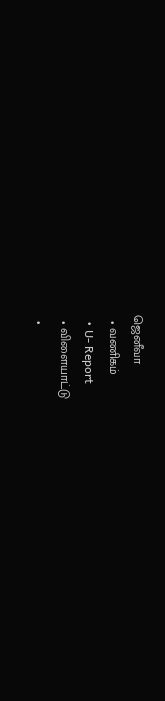ஜெனீவா
  • வணிகம்
  • U- Report
  • விளையாட்டு
  •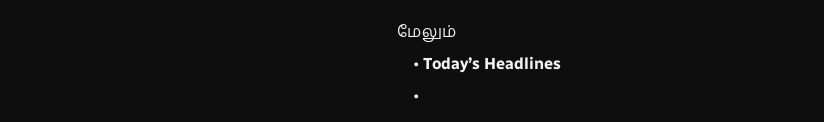மேலும்
    • Today’s Headlines
    •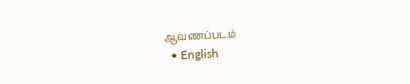ஆவணப்படம்
  • English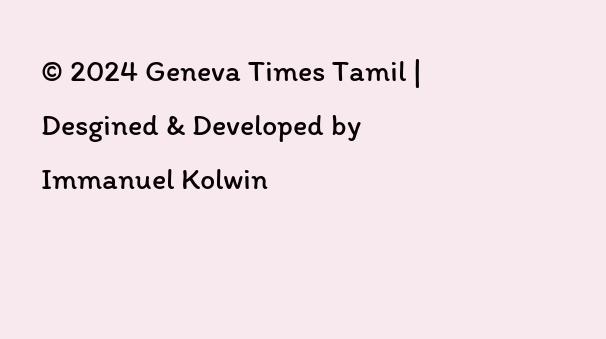© 2024 Geneva Times Tamil | Desgined & Developed by Immanuel Kolwin